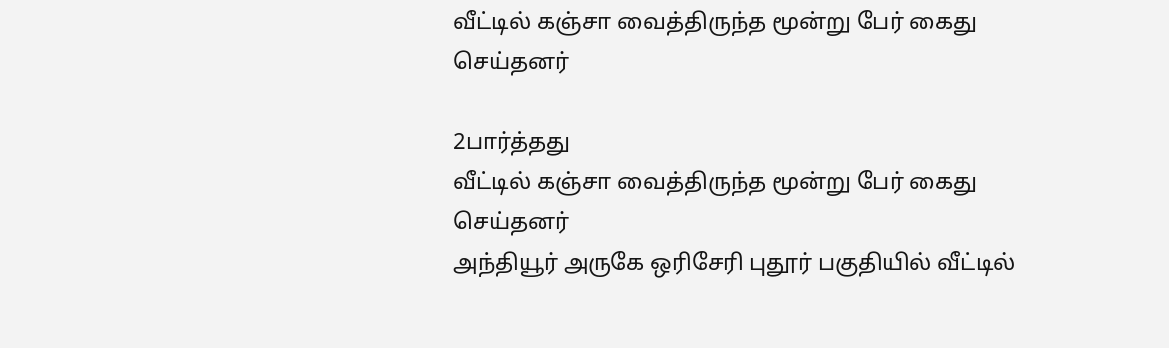வீட்டில் கஞ்சா வைத்திருந்த மூன்று பேர் கைது செய்தனர்

2பார்த்தது
வீட்டில் கஞ்சா வைத்திருந்த மூன்று பேர் கைது செய்தனர்
அந்தியூர் அருகே ஒரிசேரி புதூர் பகுதியில் வீட்டில்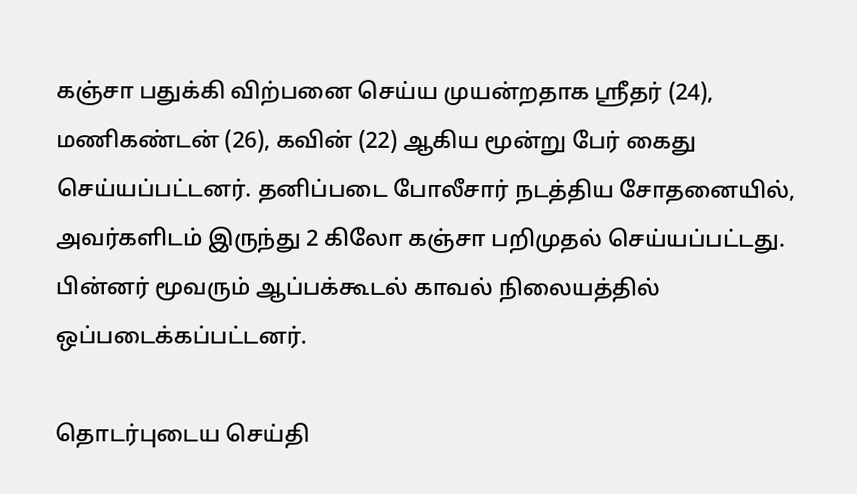கஞ்சா பதுக்கி விற்பனை செய்ய முயன்றதாக ஸ்ரீதர் (24), மணிகண்டன் (26), கவின் (22) ஆகிய மூன்று பேர் கைது செய்யப்பட்டனர். தனிப்படை போலீசார் நடத்திய சோதனையில், அவர்களிடம் இருந்து 2 கிலோ கஞ்சா பறிமுதல் செய்யப்பட்டது. பின்னர் மூவரும் ஆப்பக்கூடல் காவல் நிலையத்தில் ஒப்படைக்கப்பட்டனர்.

தொடர்புடைய செய்தி